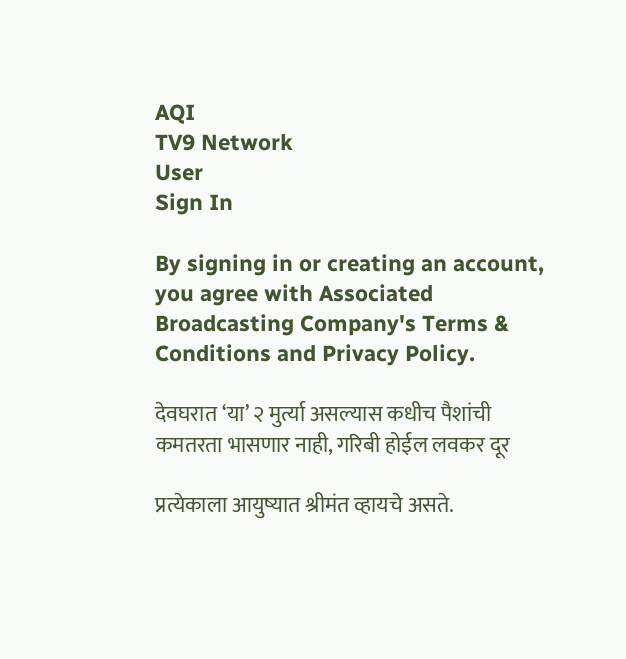AQI
TV9 Network
User
Sign In

By signing in or creating an account, you agree with Associated Broadcasting Company's Terms & Conditions and Privacy Policy.

देवघरात ‘या’ २ मुर्त्या असल्यास कधीच पैशांची कमतरता भासणार नाही, गरिबी होईल लवकर दूर

प्रत्येकाला आयुष्यात श्रीमंत व्हायचे असते.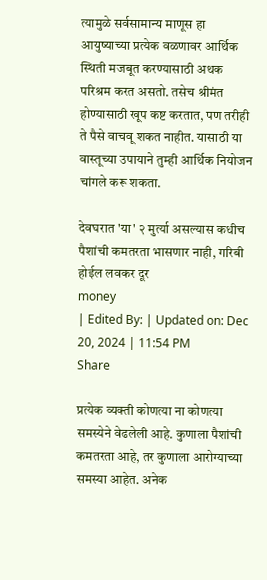त्यामुळे सर्वसामान्य माणूस हा आयुष्याच्या प्रत्येक वळणावर आर्थिक स्थिती मजबूत करण्यासाठी अथक परिश्रम करत असतो. तसेच श्रीमंत होण्यासाठी खूप कष्ट करतात, पण तरीही ते पैसे वाचवू शकत नाहीत. यासाठी या वास्तूच्या उपायाने तुम्ही आर्थिक नियोजन चांगले करू शकता.

देवघरात 'या' २ मुर्त्या असल्यास कधीच पैशांची कमतरता भासणार नाही, गरिबी होईल लवकर दूर
money
| Edited By: | Updated on: Dec 20, 2024 | 11:54 PM
Share

प्रत्येक व्यक्ती कोणत्या ना कोणत्या समस्येने वेढलेली आहे. कुणाला पैशांची कमतरता आहे, तर कुणाला आरोग्याच्या समस्या आहेत. अनेक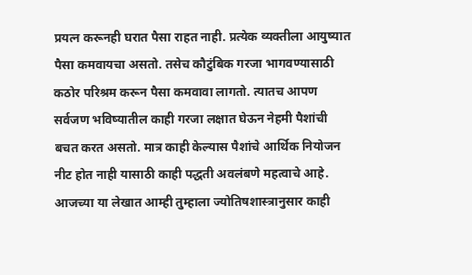प्रयत्न करूनही घरात पैसा राहत नाही. प्रत्येक व्यक्तीला आयुष्यात पैसा कमवायचा असतो. तसेच कौटुंबिक गरजा भागवण्यासाठी कठोर परिश्रम करून पैसा कमवावा लागतो. त्यातच आपण सर्वजण भविष्यातील काही गरजा लक्षात घेऊन नेहमी पैशांची बचत करत असतो. मात्र काही केल्यास पैशांचे आर्थिक नियोजन नीट होत नाही यासाठी काही पद्धती अवलंबणे महत्वाचे आहे. आजच्या या लेखात आम्ही तुम्हाला ज्योतिषशास्त्रानुसार काही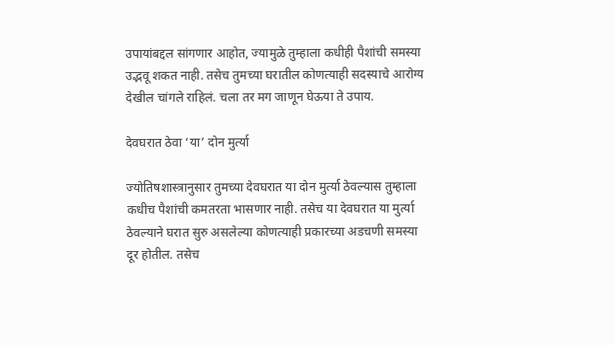उपायांबद्दल सांगणार आहोत, ज्यामुळे तुम्हाला कधीही पैशांची समस्या उद्भवू शकत नाही. तसेच तुमच्या घरातील कोणत्याही सदस्याचे आरोग्य देखील चांगले राहिलं. चला तर मग जाणून घेऊया ते उपाय.

देवघरात ठेवा ‘या’ दोन मुर्त्या

ज्योतिषशास्त्रानुसार तुमच्या देवघरात या दोन मुर्त्या ठेवल्यास तुम्हाला कधीच पैशांची कमतरता भासणार नाही. तसेच या देवघरात या मुर्त्या ठेवल्याने घरात सुरु असलेल्या कोणत्याही प्रकारच्या अडचणी समस्या दूर होतील. तसेच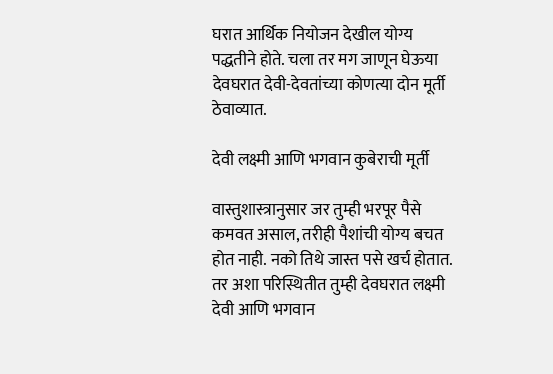घरात आर्थिक नियोजन देखील योग्य पद्धतीने होते. चला तर मग जाणून घेऊया देवघरात देवी-देवतांच्या कोणत्या दोन मूर्ती ठेवाव्यात.

देवी लक्ष्मी आणि भगवान कुबेराची मूर्ती

वास्तुशास्त्रानुसार जर तुम्ही भरपूर पैसे कमवत असाल, तरीही पैशांची योग्य बचत होत नाही. नको तिथे जास्त पसे खर्च होतात. तर अशा परिस्थितीत तुम्ही देवघरात लक्ष्मी देवी आणि भगवान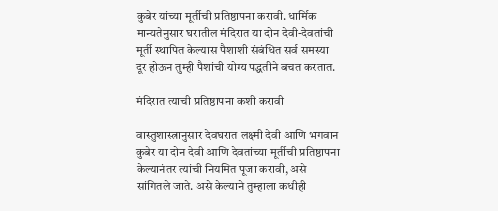कुबेर यांच्या मूर्तीची प्रतिष्ठापना करावी. धार्मिक मान्यतेनुसार घरातील मंदिरात या दोन देवी-देवतांची मूर्ती स्थापित केल्यास पैशाशी संबंधित सर्व समस्या दूर होऊन तुम्ही पैशांची योग्य पद्धतीने बचत करतात.

मंदिरात त्याची प्रतिष्ठापना कशी करावी

वास्तुशास्त्रानुसार देवघरात लक्ष्मी देवी आणि भगवान कुबेर या दोन देवी आणि देवतांच्या मूर्तीची प्रतिष्ठापना केल्यानंतर त्यांची नियमित पूजा करावी, असे सांगितले जाते. असे केल्याने तुम्हाला कधीही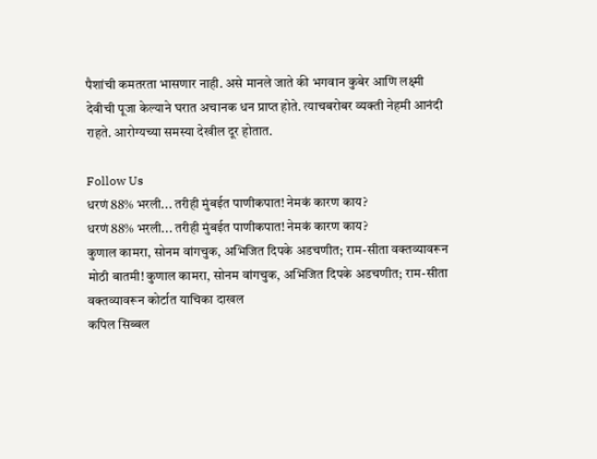पैशांची कमतरता भासणार नाही. असे मानले जाते की भगवान कुबेर आणि लक्ष्मी देवीची पूजा केल्याने घरात अचानक धन प्राप्त होते. त्याचबरोबर व्यक्ती नेहमी आनंदी राहते. आरोग्यच्या समस्या देखील दूर होतात.

Follow Us
धरणं 88% भरली... तरीही मुंबईत पाणीकपात! नेमकं कारण काय?
धरणं 88% भरली... तरीही मुंबईत पाणीकपात! नेमकं कारण काय?
कुणाल कामरा, सोनम वांगचुक, अभिजित दिपके अडचणीत; राम-सीता वक्तव्यावरून
मोठी बातमी! कुणाल कामरा, सोनम वांगचुक, अभिजित दिपके अडचणीत; राम-सीता वक्तव्यावरून कोर्टात याचिका दाखल
कपिल सिब्बल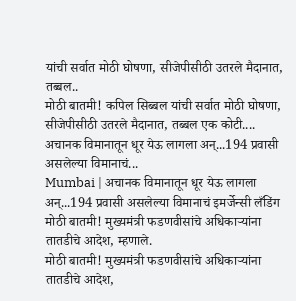यांची सर्वात मोठी घोषणा, सीजेपीसीठी उतरले मैदानात, तब्बल..
मोठी बातमी! कपिल सिब्बल यांची सर्वात मोठी घोषणा, सीजेपीसीठी उतरले मैदानात, तब्बल एक कोटी....
अचानक विमानातून धूर येऊ लागला अन्...194 प्रवासी असलेल्या विमानाचं...
Mumbai | अचानक विमानातून धूर येऊ लागला अन्...194 प्रवासी असलेल्या विमानाचं इमर्जेन्सी लँडिंग
मोठी बातमी! मुख्यमंत्री फडणवीसांचे अधिकाऱ्यांना तातडीचे आदेश, म्हणाले.
मोठी बातमी! मुख्यमंत्री फडणवीसांचे अधिकाऱ्यांना तातडीचे आदेश,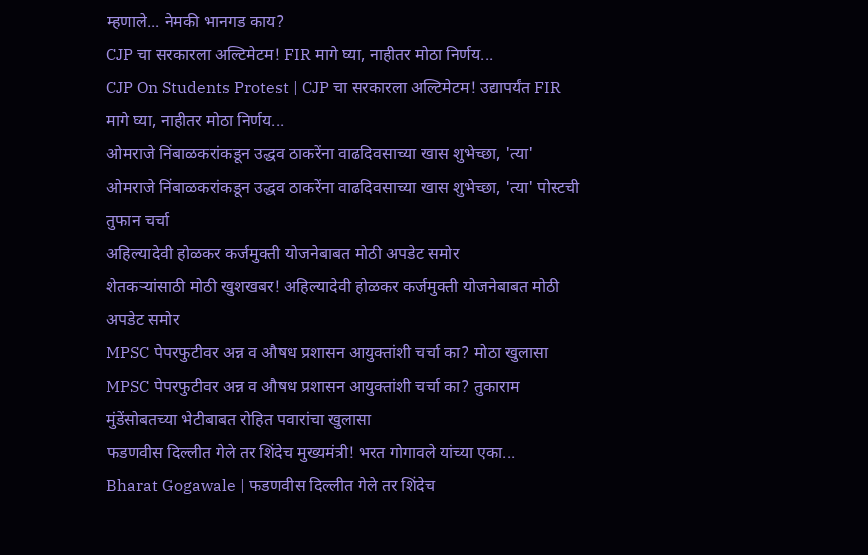म्हणाले... नेमकी भानगड काय?
CJP चा सरकारला अल्टिमेटम! FIR मागे घ्या, नाहीतर मोठा निर्णय...
CJP On Students Protest | CJP चा सरकारला अल्टिमेटम! उद्यापर्यंत FIR मागे घ्या, नाहीतर मोठा निर्णय...
ओमराजे निंबाळकरांकडून उद्धव ठाकरेंना वाढदिवसाच्या खास शुभेच्छा, 'त्या'
ओमराजे निंबाळकरांकडून उद्धव ठाकरेंना वाढदिवसाच्या खास शुभेच्छा, 'त्या' पोस्टची तुफान चर्चा
अहिल्यादेवी होळकर कर्जमुक्ती योजनेबाबत मोठी अपडेट समोर
शेतकऱ्यांसाठी मोठी खुशखबर! अहिल्यादेवी होळकर कर्जमुक्ती योजनेबाबत मोठी अपडेट समोर
MPSC पेपरफुटीवर अन्न व औषध प्रशासन आयुक्तांशी चर्चा का? मोठा खुलासा
MPSC पेपरफुटीवर अन्न व औषध प्रशासन आयुक्तांशी चर्चा का? तुकाराम मुंडेंसोबतच्या भेटीबाबत रोहित पवारांचा खुलासा
फडणवीस दिल्लीत गेले तर शिंदेच मुख्यमंत्री! भरत गोगावले यांच्या एका...
Bharat Gogawale | फडणवीस दिल्लीत गेले तर शिंदेच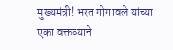मुख्यमंत्री! भरत गोगावले यांच्या एका वक्तव्याने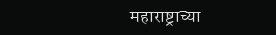महाराष्ट्राच्या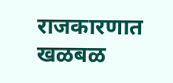राजकारणात खळबळ